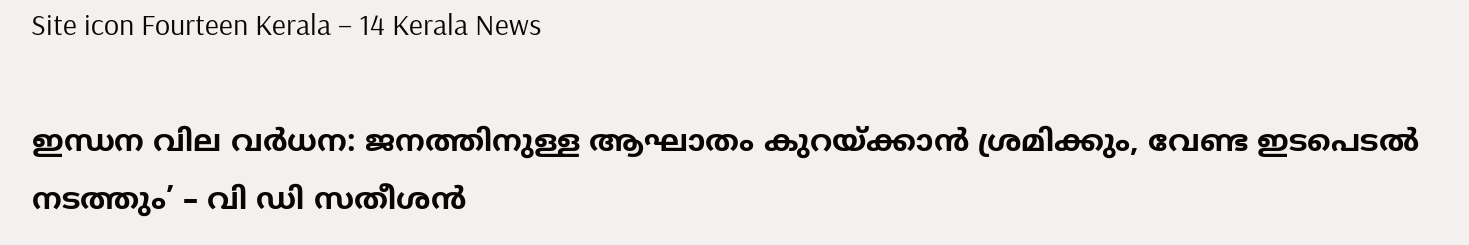Site icon Fourteen Kerala – 14 Kerala News

ഇന്ധന വില വർധന: ജനത്തിനുള്ള ആഘാതം കുറയ്ക്കാൻ ശ്രമിക്കും, വേണ്ട ഇടപെടൽ നടത്തും’ – വി ഡി സതീശൻ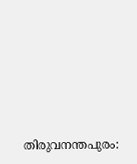തിരുവനന്തപുരം: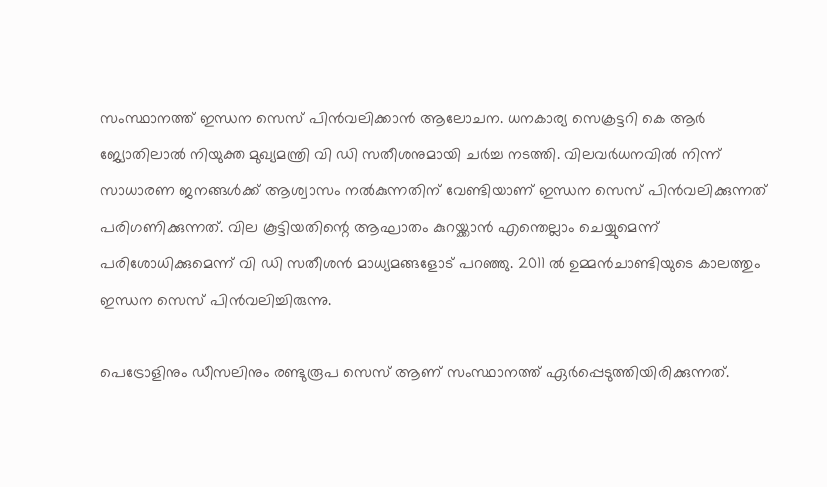സംസ്ഥാനത്ത് ഇന്ധന സെസ് പിൻവലിക്കാൻ ആലോചന. ധനകാര്യ സെക്രട്ടറി കെ ആർ ജ്യോതിലാൽ നിയുക്ത മുഖ്യമന്ത്രി വി ഡി സതീശനുമായി ചർച്ച നടത്തി. വിലവർധനവിൽ നിന്ന് സാധാരണ ജനങ്ങൾക്ക് ആശ്വാസം നൽകുന്നതിന് വേണ്ടിയാണ് ഇന്ധന സെസ് പിൻവലിക്കുന്നത് പരിഗണിക്കുന്നത്. വില കൂട്ടിയതിന്റെ ആഘാതം കുറയ്ക്കാൻ എന്തെല്ലാം ചെയ്യുമെന്ന് പരിശോധിക്കുമെന്ന് വി ഡി സതീശൻ മാധ്യമങ്ങളോട് പറഞ്ഞു. 2011 ൽ ഉമ്മൻചാണ്ടിയുടെ കാലത്തും ഇന്ധന സെസ് പിൻവലിച്ചിരുന്നു.

പെട്രോളിനും ഡീസലിനും രണ്ടുരൂപ സെസ് ആണ് സംസ്ഥാനത്ത് ഏർപ്പെടുത്തിയിരിക്കുന്നത്.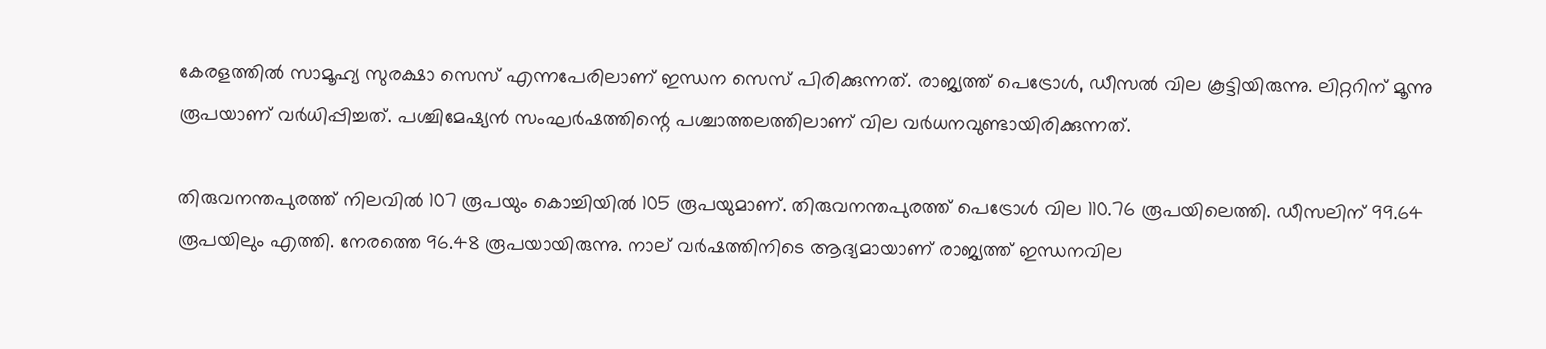കേരളത്തില്‍ സാമൂഹ്യ സുരക്ഷാ സെസ് എന്നപേരിലാണ് ഇന്ധന സെസ് പിരിക്കുന്നത്. രാജ്യത്ത് പെട്രോൾ, ഡീസൽ വില കൂട്ടിയിരുന്നു. ലിറ്ററിന് മൂന്നു രൂപയാണ് വർധിപ്പിച്ചത്. പശ്ചിമേഷ്യൻ സംഘർഷത്തിന്റെ പശ്ചാത്തലത്തിലാണ് വില വർധനവുണ്ടായിരിക്കുന്നത്.

തിരുവനന്തപുരത്ത് നിലവിൽ‌ 107 രൂപയും കൊച്ചിയിൽ 105 രൂപയുമാണ്. തിരുവനന്തപുരത്ത് പെട്രോൾ വില 110.76 രൂപയിലെത്തി. ഡീസലിന് 99.64 രൂപയിലും എത്തി. നേരത്തെ 96.48 രൂപയായിരുന്നു. നാല് വർഷത്തിനിടെ ആദ്യമായാണ് രാജ്യത്ത് ഇന്ധനവില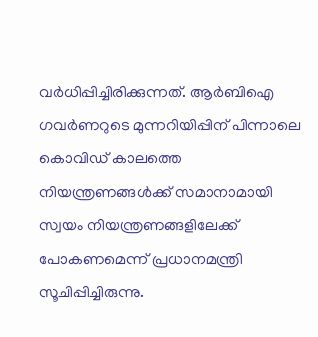വർധിപ്പിച്ചിരിക്കുന്നത്. ആർബിഐ ഗവർണറുടെ മുന്നറിയിപ്പിന് പിന്നാലെ കൊവിഡ് കാലത്തെ നിയന്ത്രണങ്ങൾക്ക് സമാനാമായി സ്വയം നിയന്ത്രണങ്ങളിലേക്ക് പോകണമെന്ന് പ്രധാനമന്ത്രി സൂചിപ്പിച്ചിരുന്നു.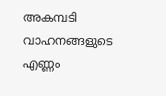അകമ്പടി വാഹനങ്ങളുടെ എണ്ണം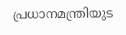പ്രധാനമന്ത്രിയുട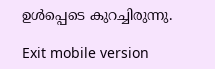ഉൾപ്പെടെ കുറച്ചിരുന്നു.

Exit mobile version